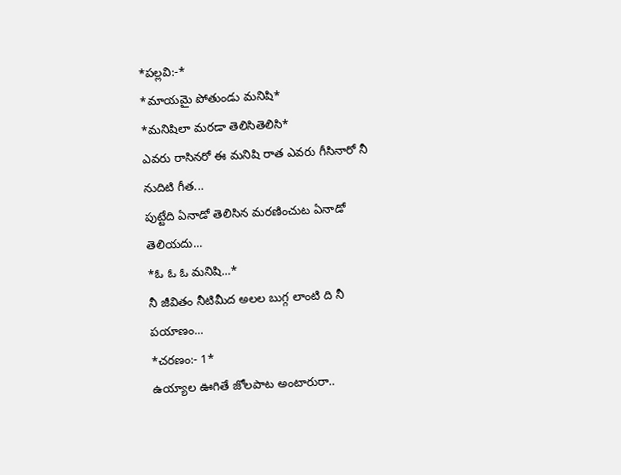*పల్లవి:-*
*మాయమై పోతుండు మనిషి*
*మనిషిలా మరడా తెలిసితెలిసి*
ఎవరు రాసినరో ఈ మనిషి రాత ఎవరు గీసినారో నీ నుదిటి గీత...
పుట్టేది ఏనాడో తెలిసిన మరణించుట ఏనాడో తెలియదు...
*ఓ ఓ ఓ మనిషి...*
నీ జీవితం నీటిమీద అలల బుగ్గ లాంటి ది నీ పయాణం...
*చరణం:- 1*
ఉయ్యాల ఊగితే జోలపాట అంటారురా..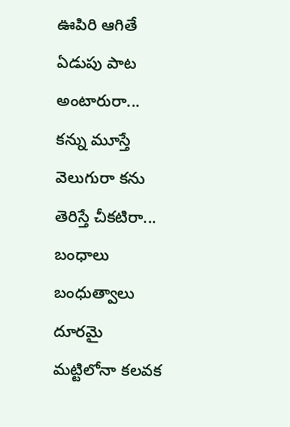ఊపిరి ఆగితే ఏడుపు పాట అంటారురా...
కన్ను మూస్తే వెలుగురా కను తెరిస్తే చీకటిరా...
బంధాలు బంధుత్వాలు దూరమై మట్టిలోనా కలవక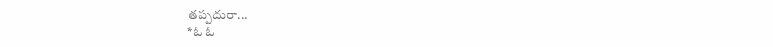తప్పదురా...
*ఓ ఓ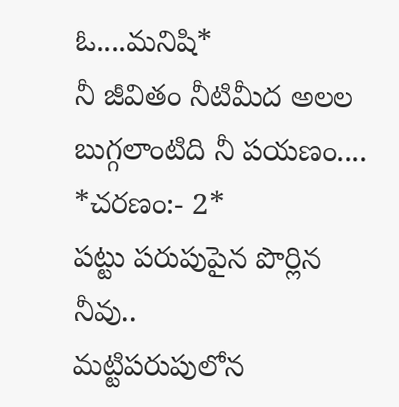ఓ....మనిషి*
నీ జీవితం నీటిమీద అలల బుగ్గలాంటిది నీ పయణం....
*చరణం:- 2*
పట్టు పరుపుపైన పొర్లిన నీవు..
మట్టిపరుపులోన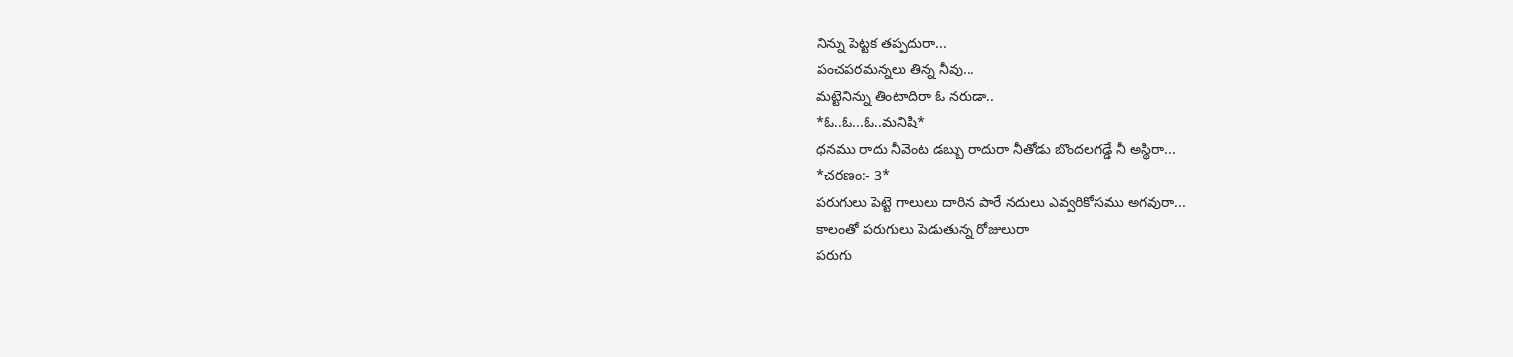నిన్ను పెట్టక తప్పదురా...
పంచపరమన్నలు తిన్న నీవు...
మట్టెనిన్ను తింటాదిరా ఓ నరుడా..
*ఓ..ఓ...ఓ..మనిషి*
ధనము రాదు నీవెంట డబ్బు రాదురా నీతోడు బొందలగడ్డే నీ అస్థిరా...
*చరణం:- 3*
పరుగులు పెట్టె గాలులు దారిన పారే నదులు ఎవ్వరికోసము అగవురా...
కాలంతో పరుగులు పెడుతున్న రోజులురా
పరుగు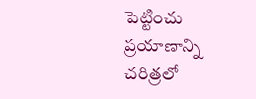పెట్టించు ప్రయాణాన్ని చరిత్రలో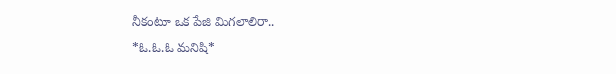నీకంటూ ఒక పేజి మిగలాలిరా..
*ఓ.ఓ.ఓ మనిషి*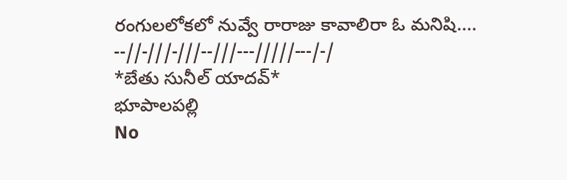రంగులలోకలో నువ్వే రారాజు కావాలిరా ఓ మనిషి....
--//-///-///--///---/////---/-/
*బేతు సునీల్ యాదవ్*
భూపాలపల్లి
No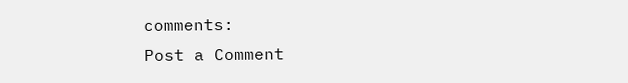comments:
Post a Comment